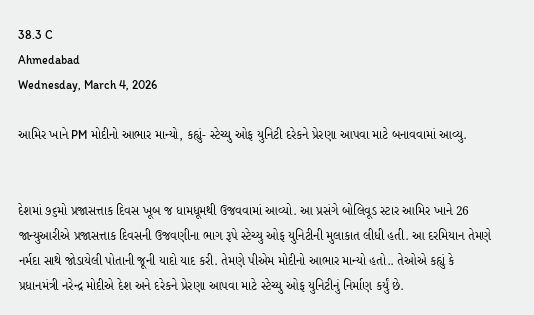38.3 C
Ahmedabad
Wednesday, March 4, 2026

આમિર ખાને PM મોદીનો આભાર માન્યો, કહ્યું- સ્ટેચ્યુ ઓફ યુનિટી દરેકને પ્રેરણા આપવા માટે બનાવવામાં આવ્યુ.


દેશમાં ૭૬મો પ્રજાસત્તાક દિવસ ખૂબ જ ધામધૂમથી ઉજવવામાં આવ્યો. આ પ્રસંગે બોલિવૂડ સ્ટાર આમિર ખાને 26 જાન્યુઆરીએ પ્રજાસત્તાક દિવસની ઉજવણીના ભાગ રૂપે સ્ટેચ્યુ ઓફ યુનિટીની મુલાકાત લીધી હતી. આ દરમિયાન તેમણે નર્મદા સાથે જોડાયેલી પોતાની જૂની યાદો યાદ કરી. તેમણે પીએમ મોદીનો આભાર માન્યો હતો.. તેઓએ કહ્યું કે પ્રધાનમંત્રી નરેન્દ્ર મોદીએ દેશ અને દરેકને પ્રેરણા આપવા માટે સ્ટેચ્યુ ઓફ યુનિટીનું નિર્માણ કર્યું છે.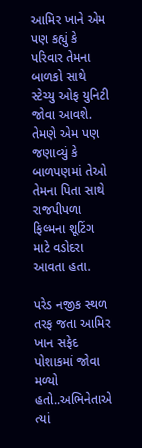આમિર ખાને એમ પણ કહ્યું કે પરિવાર તેમના બાળકો સાથે સ્ટેચ્યુ ઓફ યુનિટી જોવા આવશે. તેમણે એમ પણ જણાવ્યું કે બાળપણમાં તેઓ તેમના પિતા સાથે રાજપીપળા ફિલ્મના શૂટિંગ માટે વડોદરા આવતા હતા.

પરેડ નજીક સ્થળ તરફ જતા આમિર ખાન સફેદ પોશાકમાં જોવા મળ્યો હતો..અભિનેતાએ ત્યાં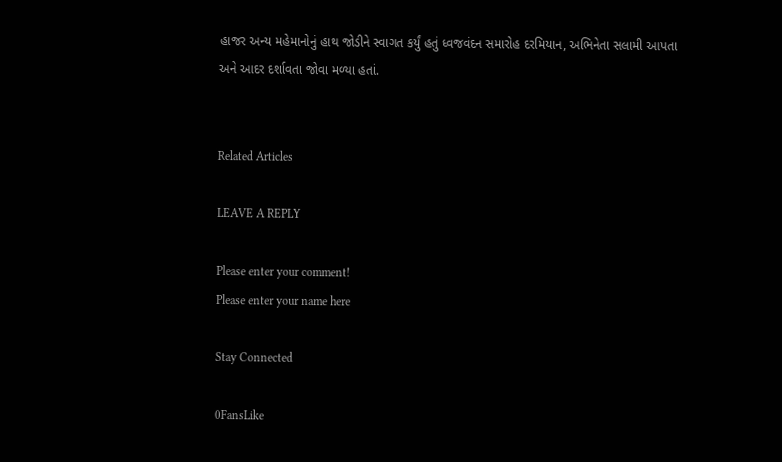હાજર અન્ય મહેમાનોનું હાથ જોડીને સ્વાગત કર્યું હતું ધ્વજવંદન સમારોહ દરમિયાન, અભિનેતા સલામી આપતા અને આદર દર્શાવતા જોવા મળ્યા હતાં.


Related Articles

LEAVE A REPLY

Please enter your comment!
Please enter your name here

Stay Connected

0FansLike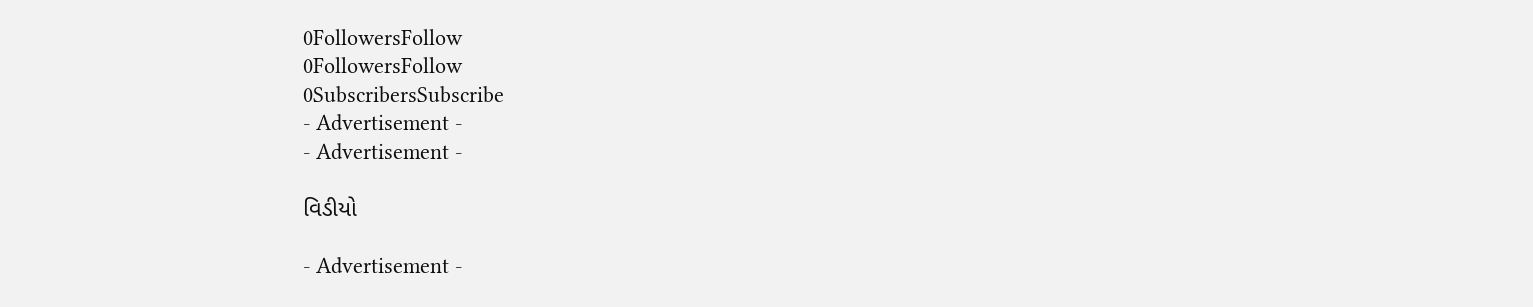0FollowersFollow
0FollowersFollow
0SubscribersSubscribe
- Advertisement -
- Advertisement -

વિડીયો

- Advertisement -